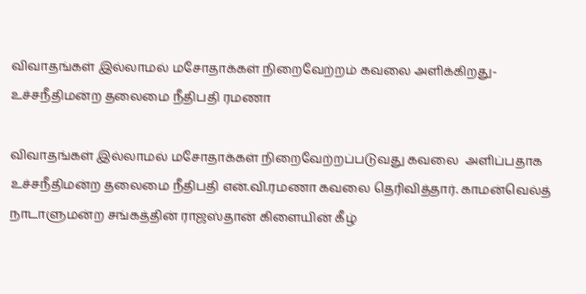விவாதங்கள் இல்லாமல் மசோதாக்கள் நிறைவேற்றம் கவலை அளிக்கிறது-உச்சநீதிமன்ற தலைமை நீதிபதி ரமணா

விவாதங்கள் இல்லாமல் மசோதாக்கள் நிறைவேற்றப்படுவது கவலை  அளிப்பதாக உச்சநீதிமன்ற தலைமை நீதிபதி என்.வி.ரமணா கவலை தெரிவித்தார். காமன்வெல்த் நாடாளுமன்ற சங்கத்தின் ராஜஸ்தான் கிளையின் கீழ்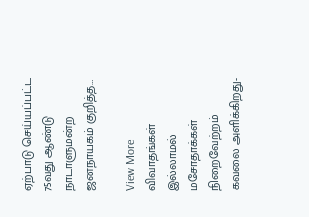ஏற்பாடு செய்யப்பட்ட 75வது ஆண்டு நாடாளுமன்ற ஜனநாயகம் குறித்த…

View More விவாதங்கள் இல்லாமல் மசோதாக்கள் நிறைவேற்றம் கவலை அளிக்கிறது-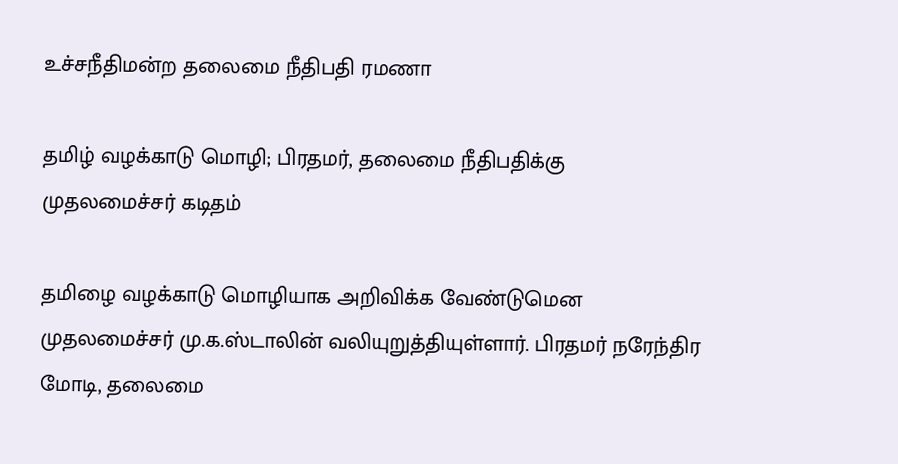உச்சநீதிமன்ற தலைமை நீதிபதி ரமணா

தமிழ் வழக்காடு மொழி; பிரதமர், தலைமை நீதிபதிக்கு முதலமைச்சர் கடிதம்

தமிழை வழக்காடு மொழியாக அறிவிக்க வேண்டுமென முதலமைச்சர் மு.க.ஸ்டாலின் வலியுறுத்தியுள்ளார். பிரதமர் நரேந்திர மோடி, தலைமை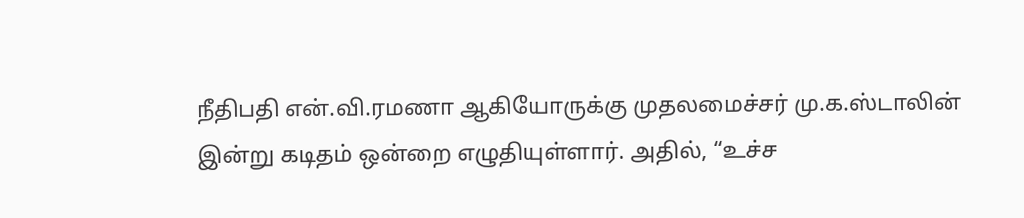நீதிபதி என்.வி.ரமணா ஆகியோருக்கு முதலமைச்சர் மு.க.ஸ்டாலின் இன்று கடிதம் ஒன்றை எழுதியுள்ளார். அதில், “உச்ச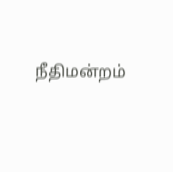நீதிமன்றம்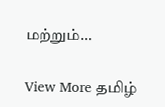மற்றும்…

View More தமிழ்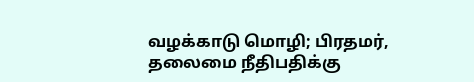வழக்காடு மொழி; பிரதமர், தலைமை நீதிபதிக்கு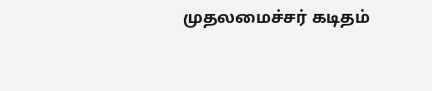முதலமைச்சர் கடிதம்